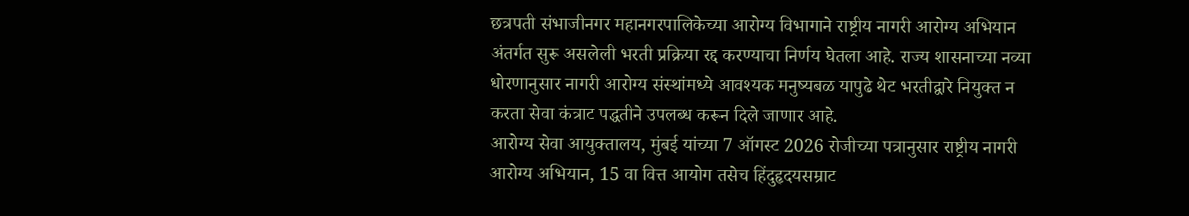छत्रपती संभाजीनगर महानगरपालिकेच्या आरोग्य विभागाने राष्ट्रीय नागरी आरोग्य अभियान अंतर्गत सुरू असलेली भरती प्रक्रिया रद्द करण्याचा निर्णय घेतला आहे. राज्य शासनाच्या नव्या धोरणानुसार नागरी आरोग्य संस्थांमध्ये आवश्यक मनुष्यबळ यापुढे थेट भरतीद्वारे नियुक्त न करता सेवा कंत्राट पद्धतीने उपलब्ध करून दिले जाणार आहे.
आरोग्य सेवा आयुक्तालय, मुंबई यांच्या 7 ऑगस्ट 2026 रोजीच्या पत्रानुसार राष्ट्रीय नागरी आरोग्य अभियान, 15 वा वित्त आयोग तसेच हिंदुहृदयसम्राट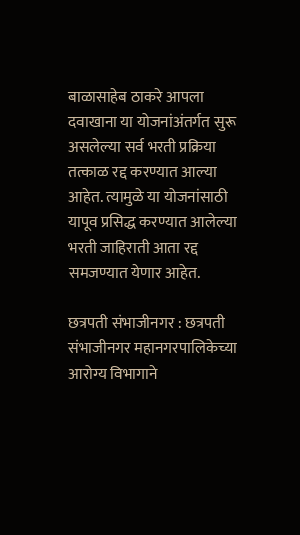बाळासाहेब ठाकरे आपला दवाखाना या योजनांअंतर्गत सुरू असलेल्या सर्व भरती प्रक्रिया तत्काळ रद्द करण्यात आल्या आहेत. त्यामुळे या योजनांसाठी यापूव प्रसिद्ध करण्यात आलेल्या भरती जाहिराती आता रद्द समजण्यात येणार आहेत.

छत्रपती संभाजीनगर : छत्रपती संभाजीनगर महानगरपालिकेच्या आरोग्य विभागाने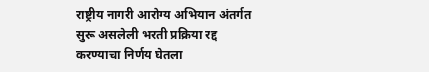राष्ट्रीय नागरी आरोग्य अभियान अंतर्गत सुरू असलेली भरती प्रक्रिया रद्द करण्याचा निर्णय घेतला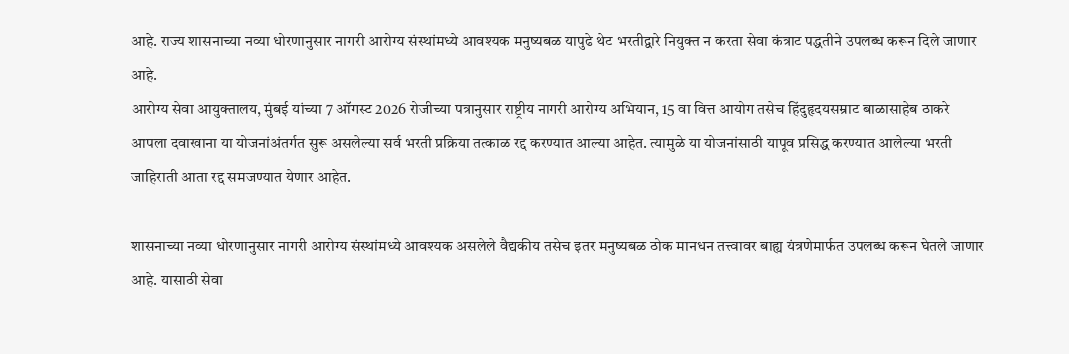आहे. राज्य शासनाच्या नव्या धोरणानुसार नागरी आरोग्य संस्थांमध्ये आवश्यक मनुष्यबळ यापुढे थेट भरतीद्वारे नियुक्त न करता सेवा कंत्राट पद्धतीने उपलब्ध करून दिले जाणार आहे.
आरोग्य सेवा आयुक्तालय, मुंबई यांच्या 7 ऑगस्ट 2026 रोजीच्या पत्रानुसार राष्ट्रीय नागरी आरोग्य अभियान, 15 वा वित्त आयोग तसेच हिंदुहृदयसम्राट बाळासाहेब ठाकरे आपला दवाखाना या योजनांअंतर्गत सुरू असलेल्या सर्व भरती प्रक्रिया तत्काळ रद्द करण्यात आल्या आहेत. त्यामुळे या योजनांसाठी यापूव प्रसिद्ध करण्यात आलेल्या भरती जाहिराती आता रद्द समजण्यात येणार आहेत.

शासनाच्या नव्या धोरणानुसार नागरी आरोग्य संस्थांमध्ये आवश्यक असलेले वैद्यकीय तसेच इतर मनुष्यबळ ठोक मानधन तत्त्वावर बाह्य यंत्रणेमार्फत उपलब्ध करून घेतले जाणार आहे. यासाठी सेवा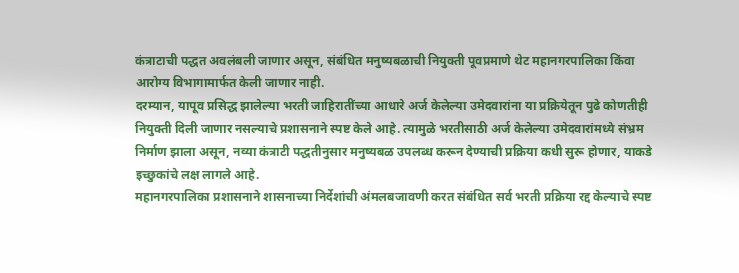कंत्राटाची पद्धत अवलंबली जाणार असून, संबंधित मनुष्यबळाची नियुक्ती पूवप्रमाणे थेट महानगरपालिका किंवा आरोग्य विभागामार्फत केली जाणार नाही.
दरम्यान, यापूव प्रसिद्ध झालेल्या भरती जाहिरातींच्या आधारे अर्ज केलेल्या उमेदवारांना या प्रक्रियेतून पुढे कोणतीही नियुक्ती दिली जाणार नसल्याचे प्रशासनाने स्पष्ट केले आहे. त्यामुळे भरतीसाठी अर्ज केलेल्या उमेदवारांमध्ये संभ्रम निर्माण झाला असून, नव्या कंत्राटी पद्धतीनुसार मनुष्यबळ उपलब्ध करून देण्याची प्रक्रिया कधी सुरू होणार, याकडे इच्छुकांचे लक्ष लागले आहे.
महानगरपालिका प्रशासनाने शासनाच्या निर्देशांची अंमलबजावणी करत संबंधित सर्व भरती प्रक्रिया रद्द केल्याचे स्पष्ट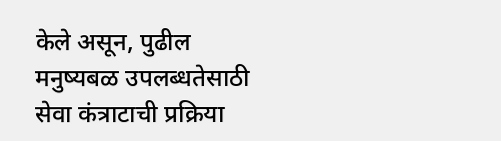केले असून, पुढील मनुष्यबळ उपलब्धतेसाठी सेवा कंत्राटाची प्रक्रिया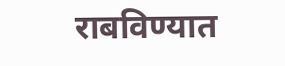राबविण्यात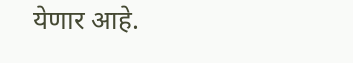येणार आहे.